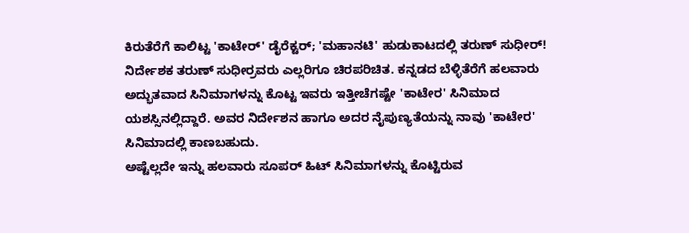ಕಿರುತೆರೆಗೆ ಕಾಲಿಟ್ಟ 'ಕಾಟೇರ್' ಡೈರೆಕ್ಟರ್; 'ಮಹಾನಟಿ' ಹುಡುಕಾಟದಲ್ಲಿ ತರುಣ್ ಸುಧೀರ್!
ನಿರ್ದೇಶಕ ತರುಣ್ ಸುಧೀರ್ರವರು ಎಲ್ಲರಿಗೂ ಚಿರಪರಿಚಿತ. ಕನ್ನಡದ ಬೆಳ್ಳಿತೆರೆಗೆ ಹಲವಾರು ಅದ್ಭುತವಾದ ಸಿನಿಮಾಗಳನ್ನು ಕೊಟ್ಟ ಇವರು ಇತ್ತೀಚೆಗಷ್ಟೇ 'ಕಾಟೇರ' ಸಿನಿಮಾದ ಯಶಸ್ಸಿನಲ್ಲಿದ್ದಾರೆ. ಅವರ ನಿರ್ದೇಶನ ಹಾಗೂ ಅದರ ನೈಪುಣ್ಯತೆಯನ್ನು ನಾವು 'ಕಾಟೇರ' ಸಿನಿಮಾದಲ್ಲಿ ಕಾಣಬಹುದು.
ಅಷ್ಟೆಲ್ಲದೇ ಇನ್ನು ಹಲವಾರು ಸೂಪರ್ ಹಿಟ್ ಸಿನಿಮಾಗಳನ್ನು ಕೊಟ್ಟಿರುವ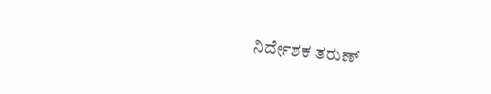ನಿರ್ದೇಶಕ ತರುಣ್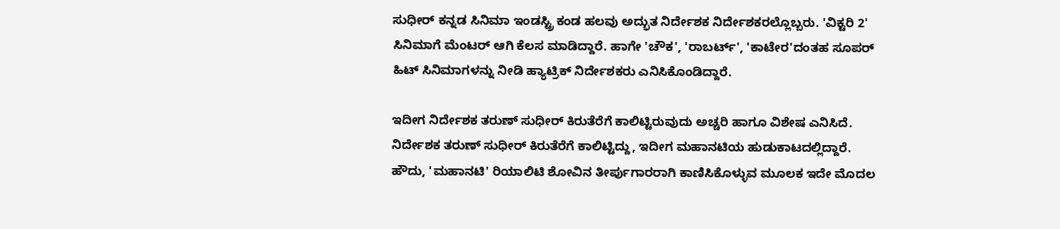ಸುಧೀರ್ ಕನ್ನಡ ಸಿನಿಮಾ ಇಂಡಸ್ಟ್ರಿ ಕಂಡ ಹಲವು ಅದ್ಭುತ ನಿರ್ದೇಶಕ ನಿರ್ದೇಶಕರಲ್ಲೊಬ್ಬರು. 'ವಿಕ್ಟರಿ 2' ಸಿನಿಮಾಗೆ ಮೆಂಟರ್ ಆಗಿ ಕೆಲಸ ಮಾಡಿದ್ದಾರೆ. ಹಾಗೇ 'ಚೌಕ', 'ರಾಬರ್ಟ್', 'ಕಾಟೇರ'ದಂತಹ ಸೂಪರ್ ಹಿಟ್ ಸಿನಿಮಾಗಳನ್ನು ನೀಡಿ ಹ್ಯಾಟ್ರಿಕ್ ನಿರ್ದೇಶಕರು ಎನಿಸಿಕೊಂಡಿದ್ದಾರೆ.

ಇದೀಗ ನಿರ್ದೇಶಕ ತರುಣ್ ಸುಧೀರ್ ಕಿರುತೆರೆಗೆ ಕಾಲಿಟ್ಟಿರುವುದು ಅಚ್ಚರಿ ಹಾಗೂ ವಿಶೇಷ ಎನಿಸಿದೆ. ನಿರ್ದೇಶಕ ತರುಣ್ ಸುಧೀರ್ ಕಿರುತೆರೆಗೆ ಕಾಲಿಟ್ಟಿದ್ದು, ಇದೀಗ ಮಹಾನಟಿಯ ಹುಡುಕಾಟದಲ್ಲಿದ್ದಾರೆ. ಹೌದು, 'ಮಹಾನಟಿ' ರಿಯಾಲಿಟಿ ಶೋವಿನ ತೀರ್ಪುಗಾರರಾಗಿ ಕಾಣಿಸಿಕೊಳ್ಳುವ ಮೂಲಕ ಇದೇ ಮೊದಲ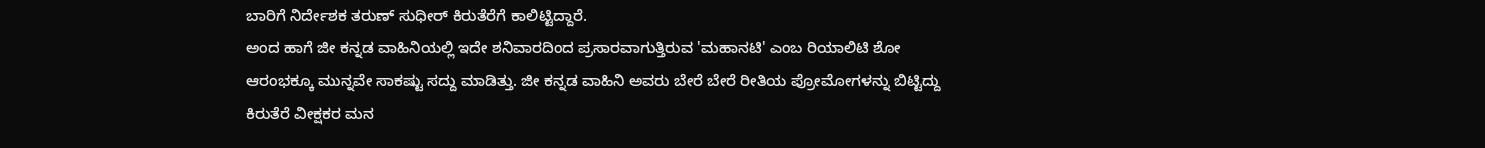ಬಾರಿಗೆ ನಿರ್ದೇಶಕ ತರುಣ್ ಸುಧೀರ್ ಕಿರುತೆರೆಗೆ ಕಾಲಿಟ್ಟಿದ್ದಾರೆ.
ಅಂದ ಹಾಗೆ ಜೀ ಕನ್ನಡ ವಾಹಿನಿಯಲ್ಲಿ ಇದೇ ಶನಿವಾರದಿಂದ ಪ್ರಸಾರವಾಗುತ್ತಿರುವ 'ಮಹಾನಟಿ' ಎಂಬ ರಿಯಾಲಿಟಿ ಶೋ ಆರಂಭಕ್ಕೂ ಮುನ್ನವೇ ಸಾಕಷ್ಟು ಸದ್ದು ಮಾಡಿತ್ತು. ಜೀ ಕನ್ನಡ ವಾಹಿನಿ ಅವರು ಬೇರೆ ಬೇರೆ ರೀತಿಯ ಪ್ರೋಮೋಗಳನ್ನು ಬಿಟ್ಟಿದ್ದು ಕಿರುತೆರೆ ವೀಕ್ಷಕರ ಮನ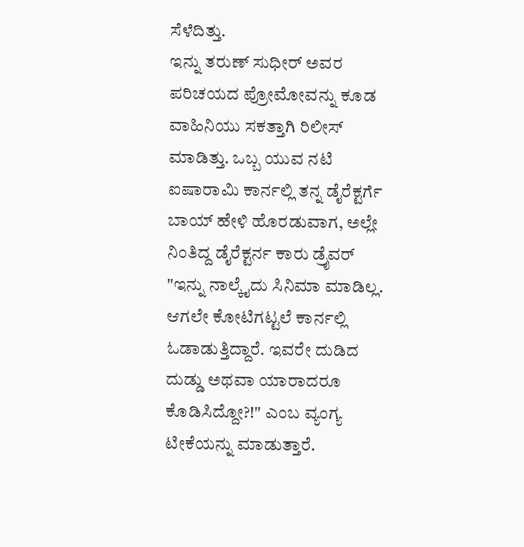ಸೆಳೆದಿತ್ತು.
ಇನ್ನು ತರುಣ್ ಸುಧೀರ್ ಅವರ ಪರಿಚಯದ ಪ್ರೋಮೋವನ್ನು ಕೂಡ ವಾಹಿನಿಯು ಸಕತ್ತಾಗಿ ರಿಲೀಸ್ ಮಾಡಿತ್ತು. ಒಬ್ಬ ಯುವ ನಟಿ ಐಷಾರಾಮಿ ಕಾರ್ನಲ್ಲಿ ತನ್ನ ಡೈರೆಕ್ಟರ್ಗೆ ಬಾಯ್ ಹೇಳಿ ಹೊರಡುವಾಗ, ಅಲ್ಲೇ ನಿಂತಿದ್ದ ಡೈರೆಕ್ಟರ್ನ ಕಾರು ಡ್ರೈವರ್ "ಇನ್ನು ನಾಲ್ಕೈದು ಸಿನಿಮಾ ಮಾಡಿಲ್ಲ. ಆಗಲೇ ಕೋಟಿಗಟ್ಟಲೆ ಕಾರ್ನಲ್ಲಿ ಓಡಾಡುತ್ತಿದ್ದಾರೆ. ಇವರೇ ದುಡಿದ ದುಡ್ಡು ಅಥವಾ ಯಾರಾದರೂ ಕೊಡಿಸಿದ್ದೋ?!" ಎಂಬ ವ್ಯಂಗ್ಯ ಟೀಕೆಯನ್ನು ಮಾಡುತ್ತಾರೆ.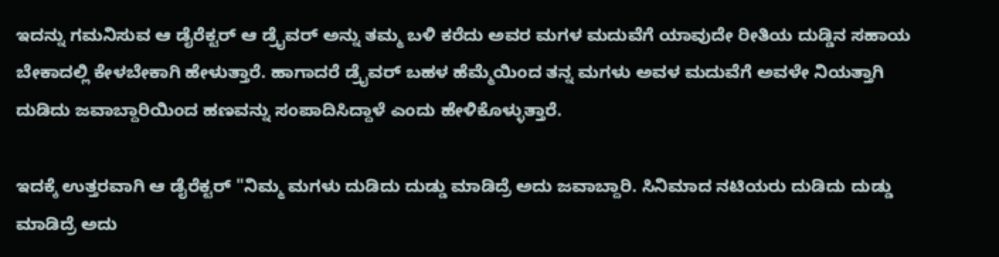ಇದನ್ನು ಗಮನಿಸುವ ಆ ಡೈರೆಕ್ಟರ್ ಆ ಡ್ರೈವರ್ ಅನ್ನು ತಮ್ಮ ಬಳಿ ಕರೆದು ಅವರ ಮಗಳ ಮದುವೆಗೆ ಯಾವುದೇ ರೀತಿಯ ದುಡ್ಡಿನ ಸಹಾಯ ಬೇಕಾದಲ್ಲಿ ಕೇಳಬೇಕಾಗಿ ಹೇಳುತ್ತಾರೆ. ಹಾಗಾದರೆ ಡ್ರೈವರ್ ಬಹಳ ಹೆಮ್ಮೆಯಿಂದ ತನ್ನ ಮಗಳು ಅವಳ ಮದುವೆಗೆ ಅವಳೇ ನಿಯತ್ತಾಗಿ ದುಡಿದು ಜವಾಬ್ದಾರಿಯಿಂದ ಹಣವನ್ನು ಸಂಪಾದಿಸಿದ್ದಾಳೆ ಎಂದು ಹೇಳಿಕೊಳ್ಳುತ್ತಾರೆ.

ಇದಕ್ಕೆ ಉತ್ತರವಾಗಿ ಆ ಡೈರೆಕ್ಟರ್ "ನಿಮ್ಮ ಮಗಳು ದುಡಿದು ದುಡ್ಡು ಮಾಡಿದ್ರೆ ಅದು ಜವಾಬ್ದಾರಿ. ಸಿನಿಮಾದ ನಟಿಯರು ದುಡಿದು ದುಡ್ಡು ಮಾಡಿದ್ರೆ ಅದು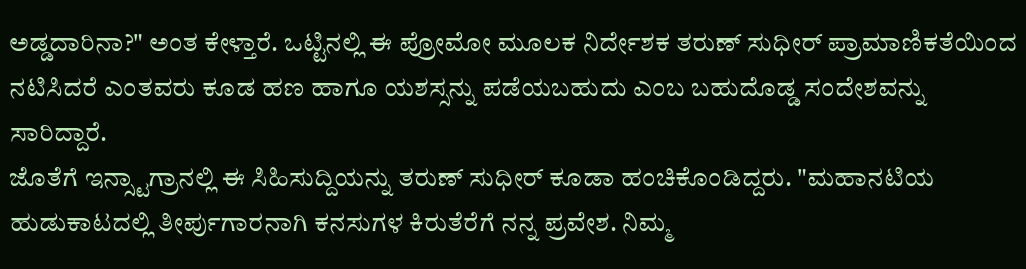ಅಡ್ಡದಾರಿನಾ?" ಅಂತ ಕೇಳ್ತಾರೆ. ಒಟ್ಟಿನಲ್ಲಿ ಈ ಪ್ರೋಮೋ ಮೂಲಕ ನಿರ್ದೇಶಕ ತರುಣ್ ಸುಧೀರ್ ಪ್ರಾಮಾಣಿಕತೆಯಿಂದ ನಟಿಸಿದರೆ ಎಂತವರು ಕೂಡ ಹಣ ಹಾಗೂ ಯಶಸ್ಸನ್ನು ಪಡೆಯಬಹುದು ಎಂಬ ಬಹುದೊಡ್ಡ ಸಂದೇಶವನ್ನು ಸಾರಿದ್ದಾರೆ.
ಜೊತೆಗೆ ಇನ್ಸ್ಟಾಗ್ರಾನಲ್ಲಿ ಈ ಸಿಹಿಸುದ್ದಿಯನ್ನು ತರುಣ್ ಸುಧೀರ್ ಕೂಡಾ ಹಂಚಿಕೊಂಡಿದ್ದರು. "ಮಹಾನಟಿಯ ಹುಡುಕಾಟದಲ್ಲಿ ತೀರ್ಪುಗಾರನಾಗಿ ಕನಸುಗಳ ಕಿರುತೆರೆಗೆ ನನ್ನ ಪ್ರವೇಶ. ನಿಮ್ಮ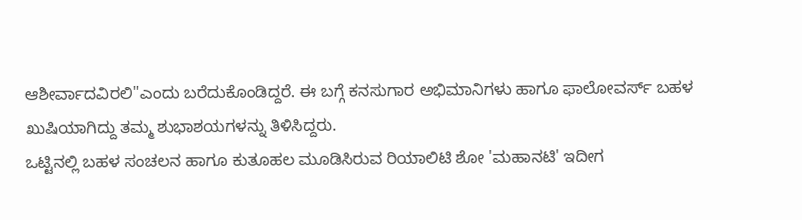ಆಶೀರ್ವಾದವಿರಲಿ"ಎಂದು ಬರೆದುಕೊಂಡಿದ್ದರೆ. ಈ ಬಗ್ಗೆ ಕನಸುಗಾರ ಅಭಿಮಾನಿಗಳು ಹಾಗೂ ಫಾಲೋವರ್ಸ್ ಬಹಳ ಖುಷಿಯಾಗಿದ್ದು ತಮ್ಮ ಶುಭಾಶಯಗಳನ್ನು ತಿಳಿಸಿದ್ದರು.
ಒಟ್ಟಿನಲ್ಲಿ ಬಹಳ ಸಂಚಲನ ಹಾಗೂ ಕುತೂಹಲ ಮೂಡಿಸಿರುವ ರಿಯಾಲಿಟಿ ಶೋ 'ಮಹಾನಟಿ' ಇದೀಗ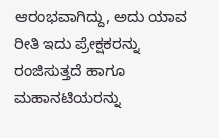ಆರಂಭವಾಗಿದ್ದು, ಅದು ಯಾವ ರೀತಿ ಇದು ಪ್ರೇಕ್ಷಕರನ್ನು ರಂಜಿಸುತ್ತದೆ ಹಾಗೂ ಮಹಾನಟಿಯರನ್ನು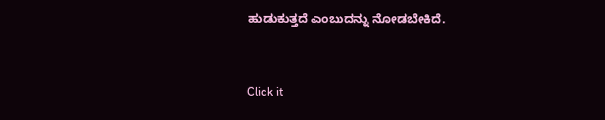ಹುಡುಕುತ್ತದೆ ಎಂಬುದನ್ನು ನೋಡಬೇಕಿದೆ.


Click it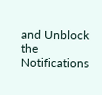and Unblock the Notifications